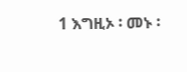1 እግዚኦ ፡ መኑ ፡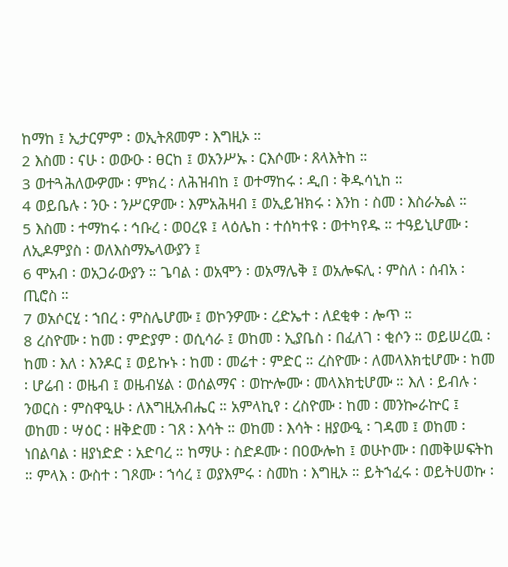ከማከ ፤ ኢታርምም ፡ ወኢትጸመም ፡ እግዚኦ ።
2 እስመ ፡ ናሁ ፡ ወውዑ ፡ ፀርከ ፤ ወአንሥኡ ፡ ርእሶሙ ፡ ጸላእትከ ።
3 ወተጓሕለውዎሙ ፡ ምክረ ፡ ለሕዝብከ ፤ ወተማከሩ ፡ ዲበ ፡ ቅዱሳኒከ ።
4 ወይቤሉ ፡ ንዑ ፡ ንሥርዎሙ ፡ እምአሕዛብ ፤ ወኢይዝክሩ ፡ እንከ ፡ ስመ ፡ እስራኤል ።
5 እስመ ፡ ተማከሩ ፡ ኅቡረ ፡ ወዐረዩ ፤ ላዕሌከ ፡ ተሰካተዩ ፡ ወተካየዱ ። ተዓይኒሆሙ ፡ ለኢዶምያስ ፡ ወለእስማኤላውያን ፤
6 ሞአብ ፡ ወአጋራውያን ። ጌባል ፡ ወአሞን ፡ ወአማሌቅ ፤ ወአሎፍሊ ፡ ምስለ ፡ ሰብአ ፡ ጢሮስ ።
7 ወአሶርሂ ፡ ኀበረ ፡ ምስሌሆሙ ፤ ወኮንዎሙ ፡ ረድኤተ ፡ ለደቂቀ ፡ ሎጥ ።
8 ረስዮሙ ፡ ከመ ፡ ምድያም ፡ ወሲሳራ ፤ ወከመ ፡ ኢያቤስ ፡ በፈለገ ፡ ቂሶን ። ወይሠረዉ ፡ ከመ ፡ እለ ፡ እንዶር ፤ ወይኩኑ ፡ ከመ ፡ መሬተ ፡ ምድር ። ረስዮሙ ፡ ለመላእክቲሆሙ ፡ ከመ ፡ ሆሬብ ፡ ወዜብ ፤ ወዜብሄል ፡ ወሰልማና ፡ ወኵሎሙ ፡ መላእክቲሆሙ ። እለ ፡ ይብሉ ፡ ንወርስ ፡ ምስዋዒሁ ፡ ለእግዚአብሔር ። አምላኪየ ፡ ረስዮሙ ፡ ከመ ፡ መንኰራኵር ፤ ወከመ ፡ ሣዕር ፡ ዘቅድመ ፡ ገጸ ፡ እሳት ። ወከመ ፡ እሳት ፡ ዘያውዒ ፡ ገዳመ ፤ ወከመ ፡ ነበልባል ፡ ዘያነድድ ፡ አድባረ ። ከማሁ ፡ ስድዶሙ ፡ በዐውሎከ ፤ ወሁኮሙ ፡ በመቅሠፍትከ ። ምላእ ፡ ውስተ ፡ ገጾሙ ፡ ኀሳረ ፤ ወያእምሩ ፡ ስመከ ፡ እግዚኦ ። ይትኀፈሩ ፡ ወይትሀወኩ ፡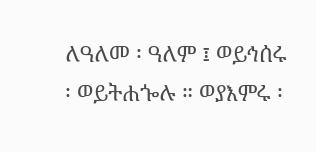ለዓለመ ፡ ዓለም ፤ ወይኅሰሩ ፡ ወይትሐጐሉ ። ወያእምሩ ፡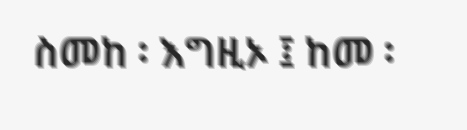ስመከ ፡ እግዚኦ ፤ ከመ ፡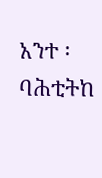አንተ ፡ ባሕቲትከ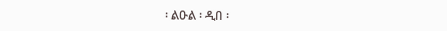፡ ልዑል ፡ ዲበ ፡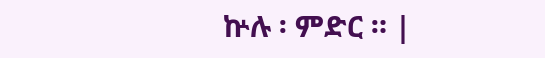ኵሉ ፡ ምድር ። |